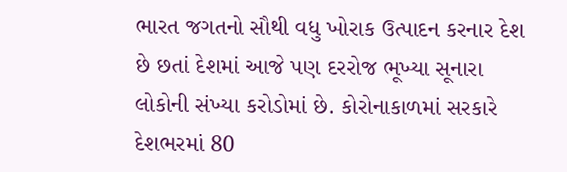ભારત જગતનો સૌથી વધુ ખોરાક ઉત્પાદન કરનાર દેશ છે છતાં દેશમાં આજે પણ દરરોજ ભૂખ્યા સૂનારા લોકોની સંખ્યા કરોડોમાં છે. કોરોનાકાળમાં સરકારે દેશભરમાં 80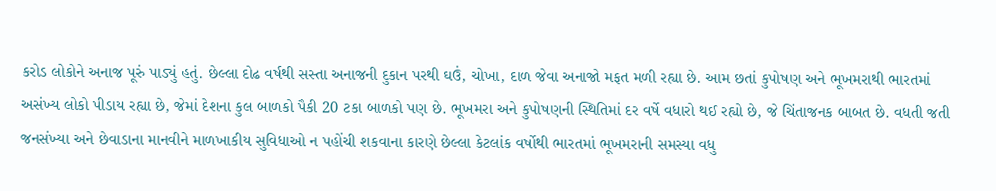કરોડ લોકોને અનાજ પૂરું પાડ્યું હતું. છેલ્લા દોઢ વર્ષથી સસ્તા અનાજની દુકાન પરથી ઘઉં, ચોખા, દાળ જેવા અનાજો મફત મળી રહ્યા છે. આમ છતાં કુપોષણ અને ભૂખમરાથી ભારતમાં અસંખ્ય લોકો પીડાય રહ્યા છે, જેમાં દેશના કુલ બાળકો પૈકી 20 ટકા બાળકો પણ છે. ભૂખમરા અને કુપોષણની સ્થિતિમાં દર વર્ષે વધારો થઈ રહ્યો છે, જે ચિંતાજનક બાબત છે. વધતી જતી જનસંખ્યા અને છેવાડાના માનવીને માળખાકીય સુવિધાઓ ન પહોંચી શકવાના કારણે છેલ્લા કેટલાંક વર્ષોથી ભારતમાં ભૂખમરાની સમસ્યા વધુ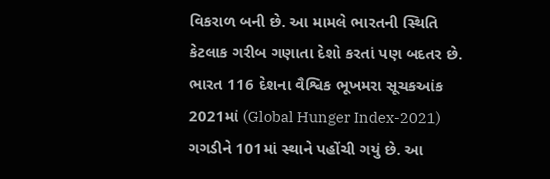વિકરાળ બની છે. આ મામલે ભારતની સ્થિતિ કેટલાક ગરીબ ગણાતા દેશો કરતાં પણ બદતર છે.
ભારત 116 દેશના વૈશ્વિક ભૂખમરા સૂચકઆંક 2021માં (Global Hunger Index-2021) ગગડીને 101માં સ્થાને પહોંચી ગયું છે. આ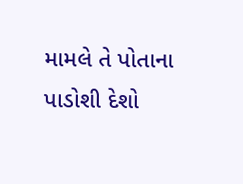મામલે તે પોતાના પાડોશી દેશો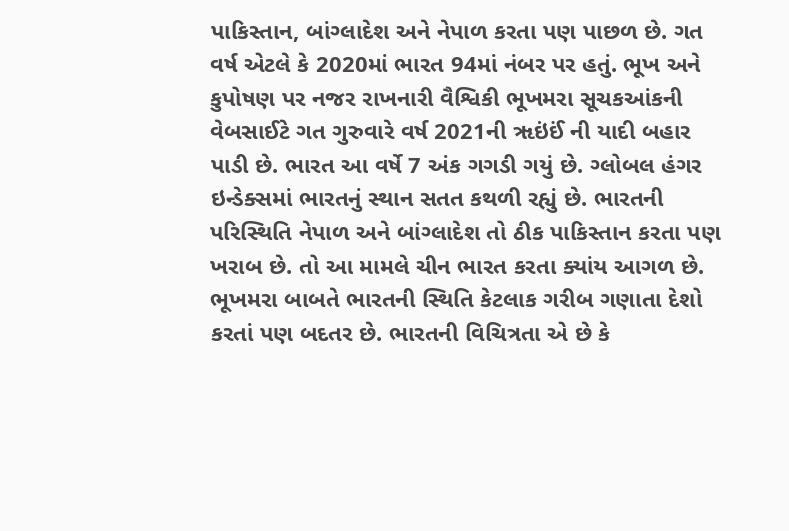પાકિસ્તાન, બાંગ્લાદેશ અને નેપાળ કરતા પણ પાછળ છે. ગત વર્ષ એટલે કે 2020માં ભારત 94માં નંબર પર હતું. ભૂખ અને કુપોષણ પર નજર રાખનારી વૈશ્વિકી ભૂખમરા સૂચકઆંકની વેબસાઈટે ગત ગુરુવારે વર્ષ 2021ની ૠઇંઈં ની યાદી બહાર પાડી છે. ભારત આ વર્ષે 7 અંક ગગડી ગયું છે. ગ્લોબલ હંગર ઇન્ડેક્સમાં ભારતનું સ્થાન સતત કથળી રહ્યું છે. ભારતની પરિસ્થિતિ નેપાળ અને બાંગ્લાદેશ તો ઠીક પાકિસ્તાન કરતા પણ ખરાબ છે. તો આ મામલે ચીન ભારત કરતા ક્યાંય આગળ છે. ભૂખમરા બાબતે ભારતની સ્થિતિ કેટલાક ગરીબ ગણાતા દેશો કરતાં પણ બદતર છે. ભારતની વિચિત્રતા એ છે કે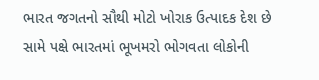ભારત જગતનો સૌથી મોટો ખોરાક ઉત્પાદક દેશ છે સામે પક્ષે ભારતમાં ભૂખમરો ભોગવતા લોકોની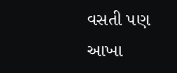વસતી પણ આખા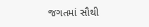જગતમાં સૌથી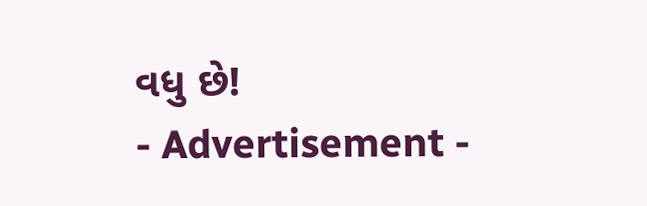વધુ છે!
- Advertisement -